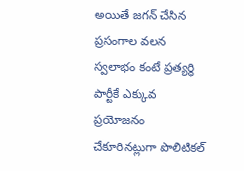అయితే జగన్ చేసిన ప్రసంగాల వలన స్వలాభం కంటే ప్రత్యర్ధి పార్టీకే ఎక్కువ ప్రయోజనం చేకూరినట్లుగా పొలిటికల్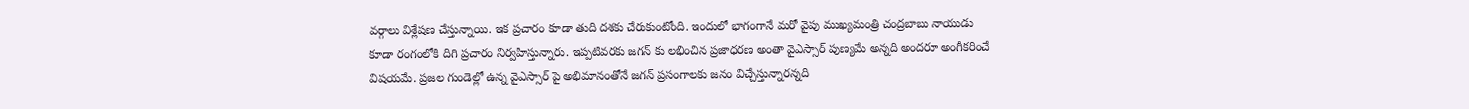వర్గాలు విశ్లేషణ చేస్తున్నాయి. ఇక ప్రచారం కూడా తుది దశకు చేరుకుంటోంది. ఇందులో భాగంగానే మరో వైపు ముఖ్యమంత్రి చంద్రబాబు నాయుడు కూడా రంగంలోకి దిగి ప్రచారం నిర్వహిస్తున్నారు. ఇప్పటివరకు జగన్ కు లభించిన ప్రజాధరణ అంతా వైఎస్సార్ పుణ్యమే అన్నది అందరూ అంగీకరించే విషయమే. ప్రజల గుండెల్లో ఉన్న వైఎస్సార్ పై అభిమానంతోనే జగన్ ప్రసంగాలకు జనం విచ్చేస్తున్నారన్నది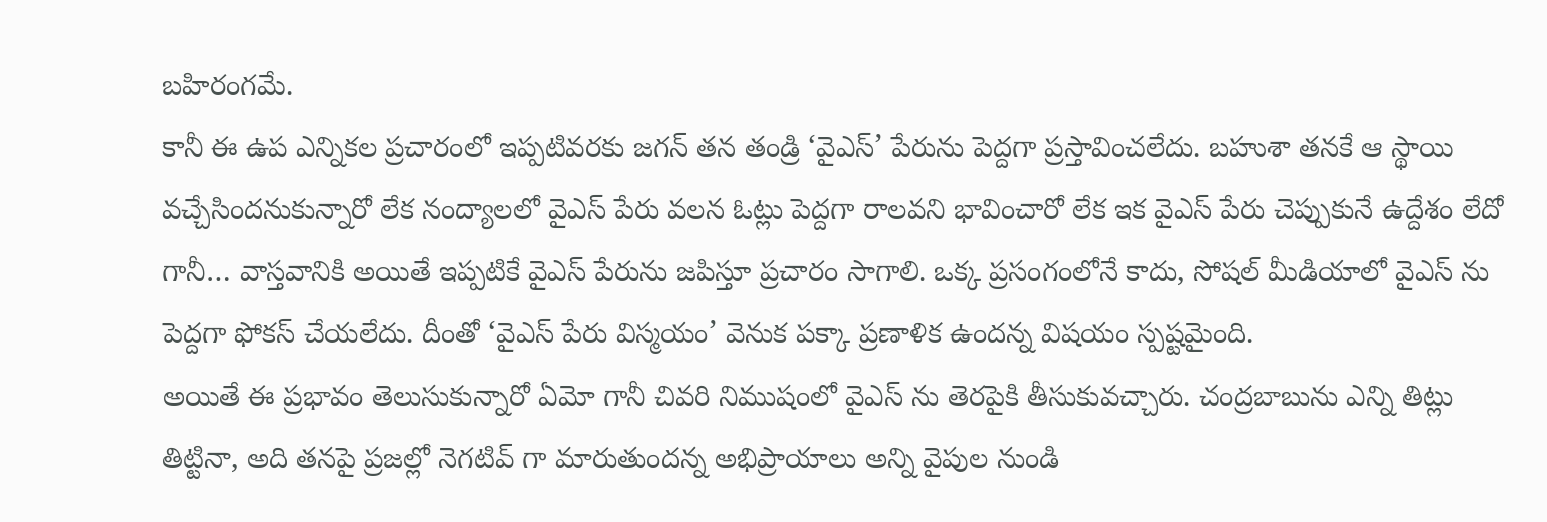బహిరంగమే.
కానీ ఈ ఉప ఎన్నికల ప్రచారంలో ఇప్పటివరకు జగన్ తన తండ్రి ‘వైఎస్’ పేరును పెద్దగా ప్రస్తావించలేదు. బహుశా తనకే ఆ స్థాయి వచ్చేసిందనుకున్నారో లేక నంద్యాలలో వైఎస్ పేరు వలన ఓట్లు పెద్దగా రాలవని భావించారో లేక ఇక వైఎస్ పేరు చెప్పుకునే ఉద్దేశం లేదో గానీ… వాస్తవానికి అయితే ఇప్పటికే వైఎస్ పేరును జపిస్తూ ప్రచారం సాగాలి. ఒక్క ప్రసంగంలోనే కాదు, సోషల్ మీడియాలో వైఎస్ ను పెద్దగా ఫోకస్ చేయలేదు. దీంతో ‘వైఎస్ పేరు విస్మయం’ వెనుక పక్కా ప్రణాళిక ఉందన్న విషయం స్పష్టమైంది.
అయితే ఈ ప్రభావం తెలుసుకున్నారో ఏమో గానీ చివరి నిముషంలో వైఎస్ ను తెరపైకి తీసుకువచ్చారు. చంద్రబాబును ఎన్ని తిట్లు తిట్టినా, అది తనపై ప్రజల్లో నెగటివ్ గా మారుతుందన్న అభిప్రాయాలు అన్ని వైపుల నుండి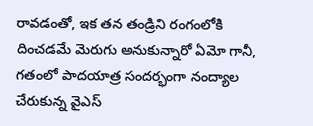రావడంతో, ఇక తన తండ్రిని రంగంలోకి దించడమే మెరుగు అనుకున్నారో ఏమో గానీ, గతంలో పాదయాత్ర సందర్భంగా నంద్యాల చేరుకున్న వైఎస్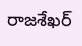రాజశేఖర్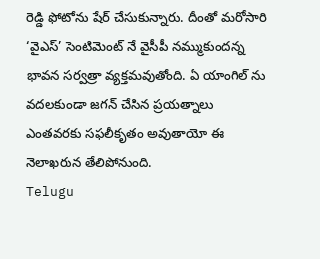రెడ్డి ఫోటోను షేర్ చేసుకున్నారు. దీంతో మరోసారి ‘వైఎస్’ సెంటిమెంట్ నే వైసీపీ నమ్ముకుందన్న భావన సర్వత్రా వ్యక్తమవుతోంది. ఏ యాంగిల్ ను వదలకుండా జగన్ చేసిన ప్రయత్నాలు ఎంతవరకు సఫలీకృతం అవుతాయో ఈ నెలాఖరున తేలిపోనుంది.
Telugu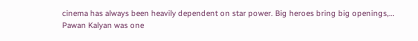cinema has always been heavily dependent on star power. Big heroes bring big openings,…
Pawan Kalyan was one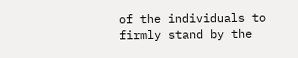of the individuals to firmly stand by the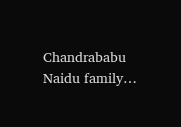Chandrababu Naidu family…